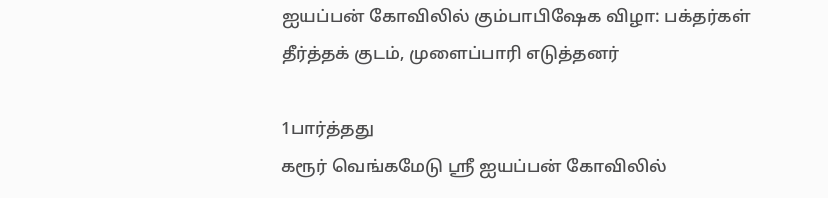ஐயப்பன் கோவிலில் கும்பாபிஷேக விழா: பக்தர்கள் தீர்த்தக் குடம், முளைப்பாரி எடுத்தனர்

1பார்த்தது
கரூர் வெங்கமேடு ஸ்ரீ ஐயப்பன் கோவிலில்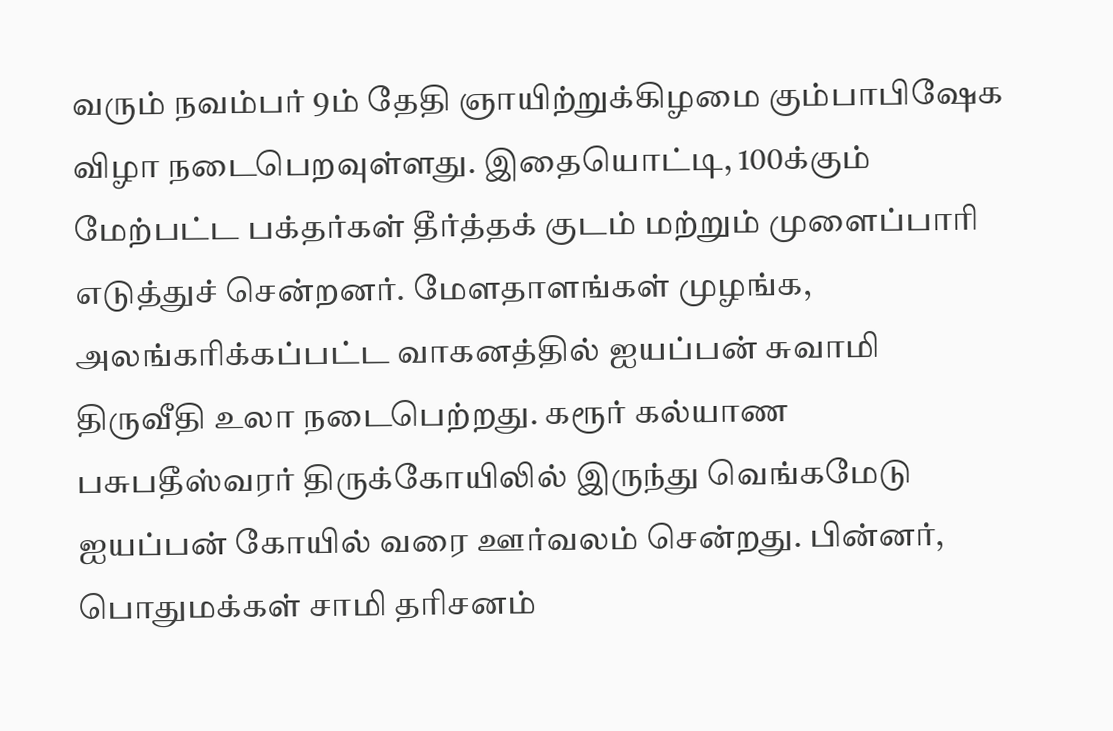வரும் நவம்பர் 9ம் தேதி ஞாயிற்றுக்கிழமை கும்பாபிஷேக விழா நடைபெறவுள்ளது. இதையொட்டி, 100க்கும் மேற்பட்ட பக்தர்கள் தீர்த்தக் குடம் மற்றும் முளைப்பாரி எடுத்துச் சென்றனர். மேளதாளங்கள் முழங்க, அலங்கரிக்கப்பட்ட வாகனத்தில் ஐயப்பன் சுவாமி திருவீதி உலா நடைபெற்றது. கரூர் கல்யாண பசுபதீஸ்வரர் திருக்கோயிலில் இருந்து வெங்கமேடு ஐயப்பன் கோயில் வரை ஊர்வலம் சென்றது. பின்னர், பொதுமக்கள் சாமி தரிசனம்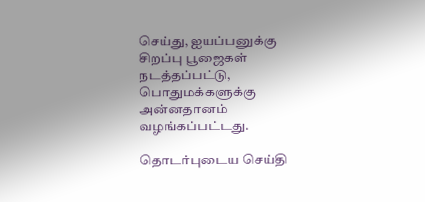செய்து, ஐயப்பனுக்கு சிறப்பு பூஜைகள் நடத்தப்பட்டு, பொதுமக்களுக்கு அன்னதானம் வழங்கப்பட்டது.

தொடர்புடைய செய்தி